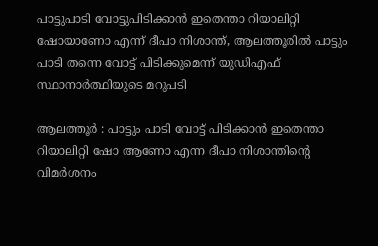പാട്ടുപാടി വോട്ടുപിടിക്കാൻ ഇതെന്താ റിയാലിറ്റി ഷോയാണോ എന്ന് ദീപാ നിശാന്ത്, ആലത്തൂരിൽ പാട്ടും പാടി തന്നെ വോട്ട് പിടിക്കുമെന്ന് യുഡിഎഫ് സ്ഥാനാര്‍ത്ഥിയുടെ മറുപടി

ആലത്തൂര്‍ : പാട്ടും പാടി വോട്ട് പിടിക്കാൻ ഇതെന്താ റിയാലിറ്റി ഷോ ആണോ എന്ന ദീപാ നിശാന്തിന്‍റെ വിമര്‍ശനം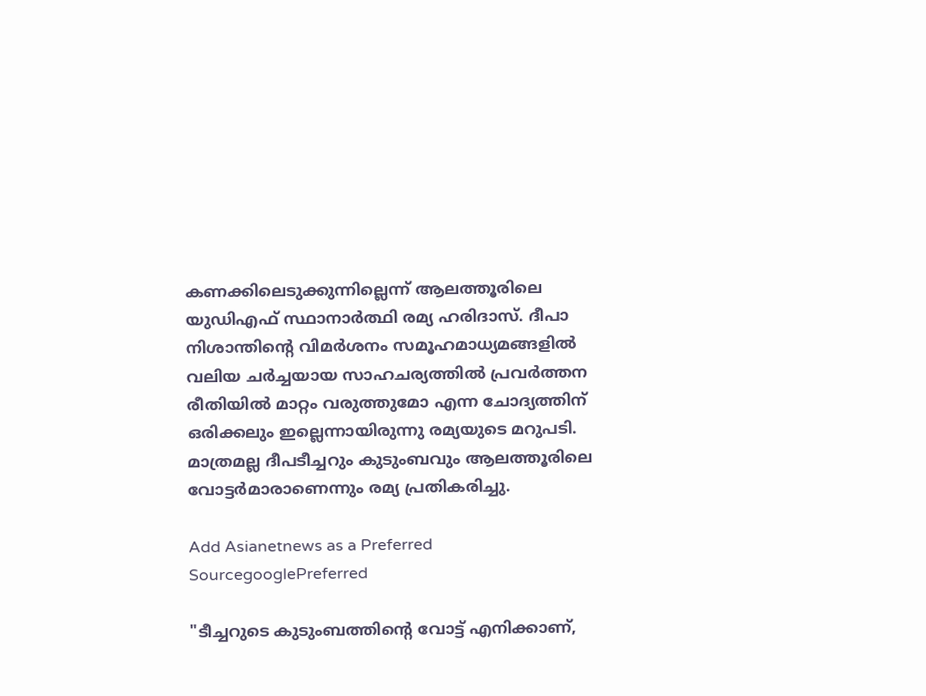കണക്കിലെടുക്കുന്നില്ലെന്ന് ആലത്തൂരിലെ യുഡിഎഫ് സ്ഥാനാര്‍ത്ഥി രമ്യ ഹരിദാസ്. ദീപാ നിശാന്തിന്‍റെ വിമര്‍ശനം സമൂഹമാധ്യമങ്ങളിൽ വലിയ ചര്‍ച്ചയായ സാഹചര്യത്തിൽ പ്രവര്‍ത്തന രീതിയിൽ മാറ്റം വരുത്തുമോ എന്ന ചോദ്യത്തിന് ഒരിക്കലും ഇല്ലെന്നായിരുന്നു രമ്യയുടെ മറുപടി. മാത്രമല്ല ദീപടീച്ചറും കുടുംബവും ആലത്തൂരിലെ വോട്ടര്‍മാരാണെന്നും രമ്യ പ്രതികരിച്ചു.

Add Asianetnews as a Preferred SourcegooglePreferred

"ടീച്ചറുടെ കുടുംബത്തിന്‍റെ വോട്ട് എനിക്കാണ്,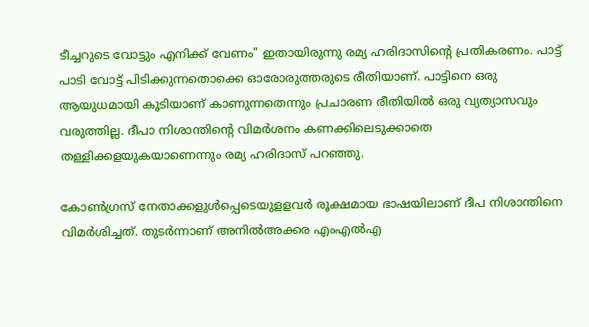ടീച്ചറുടെ വോട്ടും എനിക്ക് വേണം" ഇതായിരുന്നു രമ്യ ഹരിദാസിന്‍റെ പ്രതികരണം. പാട്ട് പാടി വോട്ട് പിടിക്കുന്നതൊക്കെ ഓരോരുത്തരുടെ രീതിയാണ്. പാട്ടിനെ ഒരു ആയുധമായി കൂടിയാണ് കാണുന്നതെന്നും പ്രചാരണ രീതിയിൽ ഒരു വ്യത്യാസവും വരുത്തില്ല. ദീപാ നിശാന്തിന്‍റെ വിമര്‍ശനം കണക്കിലെടുക്കാതെ തള്ളിക്കളയുകയാണെന്നും രമ്യ ഹരിദാസ് പറഞ്ഞു.

കോൺഗ്രസ് നേതാക്കളുൾപ്പെടെയുളളവർ രൂക്ഷമായ ഭാഷയിലാണ് ദീപ നിശാന്തിനെ വിമർശിച്ചത്. തുടർന്നാണ് അനിൽഅക്കര എംഎൽഎ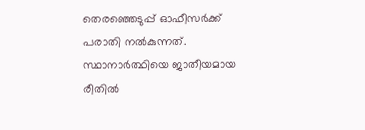തെരഞ്ഞെടുപ്പ് ഓഫീസർക്ക് പരാതി നൽകുന്നത്. സ്ഥാനാർത്ഥിയെ ജാതീയമായ രീതിൽ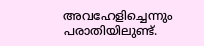അവഹേളിച്ചെന്നും പരാതിയിലുണ്ട്.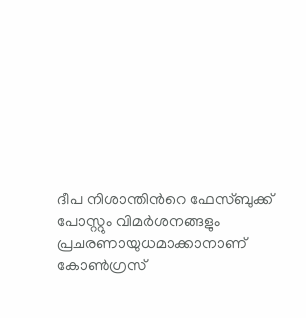ദീപ നിശാന്തിന്‍റെ ഫേസ്ബുക്ക് പോസ്റ്റും വിമർശനങ്ങളും പ്രചരണായുധമാക്കാനാണ് കോൺഗ്രസ്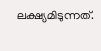ലക്ഷ്യമിടുന്നത്.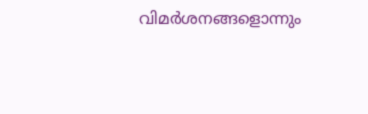വിമർശനങ്ങളൊന്നും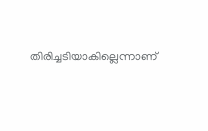തിരിച്ചടിയാകില്ലെന്നാണ്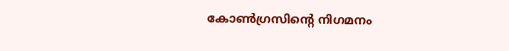കോൺഗ്രസിന്‍റെ നിഗമനം